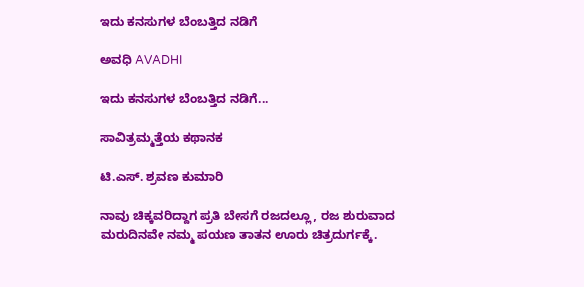ಇದು ಕನಸುಗಳ ಬೆಂಬತ್ತಿದ ನಡಿಗೆ‍

ಅವಧಿ AVADHI

ಇದು ಕನಸುಗಳ ಬೆಂಬತ್ತಿದ ನಡಿಗೆ...

ಸಾವಿತ್ರಮ್ಮತ್ತೆಯ ಕಥಾನಕ

ಟಿ.ಎಸ್. ಶ್ರವಣ ಕುಮಾರಿ

ನಾವು ಚಿಕ್ಕವರಿದ್ದಾಗ ಪ್ರತಿ ಬೇಸಗೆ ರಜದಲ್ಲೂ, ರಜ ಶುರುವಾದ ಮರುದಿನವೇ ನಮ್ಮ ಪಯಣ ತಾತನ ಊರು ಚಿತ್ರದುರ್ಗಕ್ಕೆ.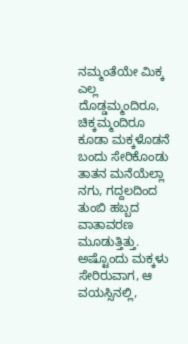ನಮ್ಮಂತೆಯೇ ಮಿಕ್ಕ ಎಲ್ಲ ದೊಡ್ಡಮ್ಮಂದಿರೂ, ಚಿಕ್ಕಮ್ಮಂದಿರೂ ಕೂಡಾ ಮಕ್ಕಳೊಡನೆ ಬಂದು ಸೇರಿಕೊಂಡು ತಾತನ ಮನೆಯೆಲ್ಲಾ ನಗು, ಗದ್ದಲದಿಂದ ತುಂಬಿ ಹಬ್ಬದ ವಾತಾವರಣ ಮೂಡುತ್ತಿತ್ತು. ಅಷ್ಟೊಂದು ಮಕ್ಕಳು ಸೇರಿರುವಾಗ, ಆ ವಯಸ್ಸಿನಲ್ಲಿ,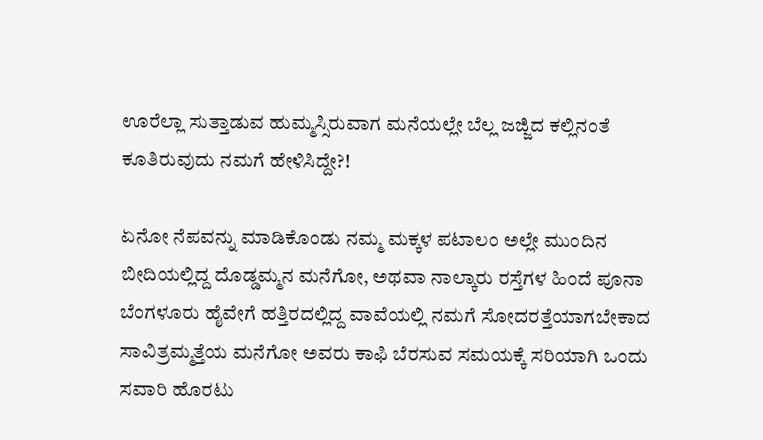ಊರೆಲ್ಲಾ ಸುತ್ತಾಡುವ ಹುಮ್ಮಸ್ಸಿರುವಾಗ ಮನೆಯಲ್ಲೇ ಬೆಲ್ಲ ಜಜ್ಜಿದ ಕಲ್ಲಿನಂತೆ ಕೂತಿರುವುದು ನಮಗೆ ಹೇಳಿಸಿದ್ದೇ?!

ಏನೋ ನೆಪವನ್ನು ಮಾಡಿಕೊಂಡು ನಮ್ಮ ಮಕ್ಕಳ ಪಟಾಲಂ ಅಲ್ಲೇ ಮುಂದಿನ ಬೀದಿಯಲ್ಲಿದ್ದ ದೊಡ್ಡಮ್ಮನ ಮನೆಗೋ, ಅಥವಾ ನಾಲ್ಕಾರು ರಸ್ತೆಗಳ ಹಿಂದೆ ಪೂನಾ ಬೆಂಗಳೂರು ಹೈವೇಗೆ ಹತ್ತಿರದಲ್ಲಿದ್ದ ವಾವೆಯಲ್ಲಿ ನಮಗೆ ಸೋದರತ್ತೆಯಾಗಬೇಕಾದ ಸಾವಿತ್ರಮ್ಮತ್ತೆಯ ಮನೆಗೋ ಅವರು ಕಾಫಿ ಬೆರಸುವ ಸಮಯಕ್ಕೆ ಸರಿಯಾಗಿ ಒಂದು ಸವಾರಿ ಹೊರಟು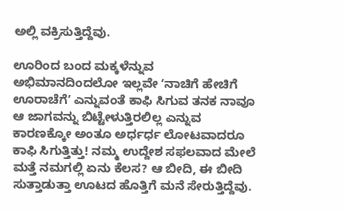ಅಲ್ಲಿ ವಕ್ರಿಸುತ್ತಿದ್ದೆವು.

ಊರಿಂದ ಬಂದ ಮಕ್ಕಳೆನ್ನುವ ಅಭಿಮಾನದಿಂದಲೋ ಇಲ್ಲವೇ ʻನಾಚಿಗೆ ಹೇಚಿಗೆ ಊರಾಚೆಗೆʼ ಎನ್ನುವಂತೆ ಕಾಫಿ ಸಿಗುವ ತನಕ ನಾವೂ ಆ ಜಾಗವನ್ನು ಬಿಟ್ಟೇಳುತ್ತಿರಲಿಲ್ಲ ಎನ್ನುವ ಕಾರಣಕ್ಕೋ ಅಂತೂ ಅರ್ಧರ್ಧ ಲೋಟವಾದರೂ ಕಾಫಿ ಸಿಗುತ್ತಿತ್ತು! ನಮ್ಮ ಉದ್ದೇಶ ಸಫಲವಾದ ಮೇಲೆ ಮತ್ತೆ ನಮಗಲ್ಲಿ ಏನು ಕೆಲಸ? ಆ ಬೀದಿ, ಈ ಬೀದಿ ಸುತ್ತಾಡುತ್ತಾ ಊಟದ ಹೊತ್ತಿಗೆ ಮನೆ ಸೇರುತ್ತಿದ್ದೆವು.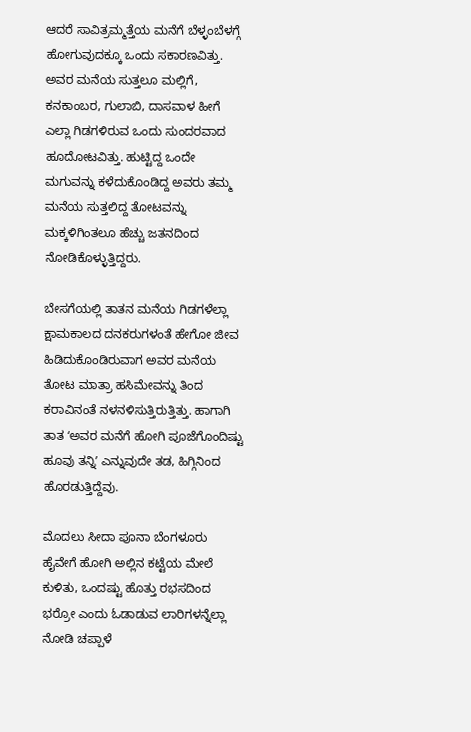ಆದರೆ ಸಾವಿತ್ರಮ್ಮತ್ತೆಯ ಮನೆಗೆ ಬೆಳ್ಳಂಬೆಳಗ್ಗೆ ಹೋಗುವುದಕ್ಕೂ ಒಂದು ಸಕಾರಣವಿತ್ತು. ಅವರ ಮನೆಯ ಸುತ್ತಲೂ ಮಲ್ಲಿಗೆ, ಕನಕಾಂಬರ, ಗುಲಾಬಿ, ದಾಸವಾಳ ಹೀಗೆ ಎಲ್ಲಾ ಗಿಡಗಳಿರುವ ಒಂದು ಸುಂದರವಾದ ಹೂದೋಟವಿತ್ತು. ಹುಟ್ಟಿದ್ದ ಒಂದೇ ಮಗುವನ್ನು ಕಳೆದುಕೊಂಡಿದ್ದ ಅವರು ತಮ್ಮ ಮನೆಯ ಸುತ್ತಲಿದ್ದ ತೋಟವನ್ನು ಮಕ್ಕಳಿಗಿಂತಲೂ ಹೆಚ್ಚು ಜತನದಿಂದ ನೋಡಿಕೊಳ್ಳುತ್ತಿದ್ದರು.

ಬೇಸಗೆಯಲ್ಲಿ ತಾತನ ಮನೆಯ ಗಿಡಗಳೆಲ್ಲಾ ಕ್ಷಾಮಕಾಲದ ದನಕರುಗಳಂತೆ ಹೇಗೋ ಜೀವ ಹಿಡಿದುಕೊಂಡಿರುವಾಗ ಅವರ ಮನೆಯ ತೋಟ ಮಾತ್ರಾ ಹಸಿಮೇವನ್ನು ತಿಂದ ಕರಾವಿನಂತೆ ನಳನಳಿಸುತ್ತಿರುತ್ತಿತ್ತು. ಹಾಗಾಗಿ ತಾತ ʻಅವರ ಮನೆಗೆ ಹೋಗಿ ಪೂಜೆಗೊಂದಿಷ್ಟು ಹೂವು ತನ್ನಿʼ ಎನ್ನುವುದೇ ತಡ, ಹಿಗ್ಗಿನಿಂದ ಹೊರಡುತ್ತಿದ್ದೆವು.

ಮೊದಲು ಸೀದಾ ಪೂನಾ ಬೆಂಗಳೂರು ಹೈವೇಗೆ ಹೋಗಿ ಅಲ್ಲಿನ ಕಟ್ಟೆಯ ಮೇಲೆ ಕುಳಿತು, ಒಂದಷ್ಟು ಹೊತ್ತು ರಭಸದಿಂದ ಭರ್ರೋ ಎಂದು ಓಡಾಡುವ ಲಾರಿಗಳನ್ನೆಲ್ಲಾ ನೋಡಿ ಚಪ್ಪಾಳೆ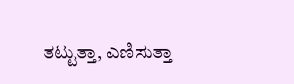ತಟ್ಟುತ್ತಾ, ಎಣಿಸುತ್ತಾ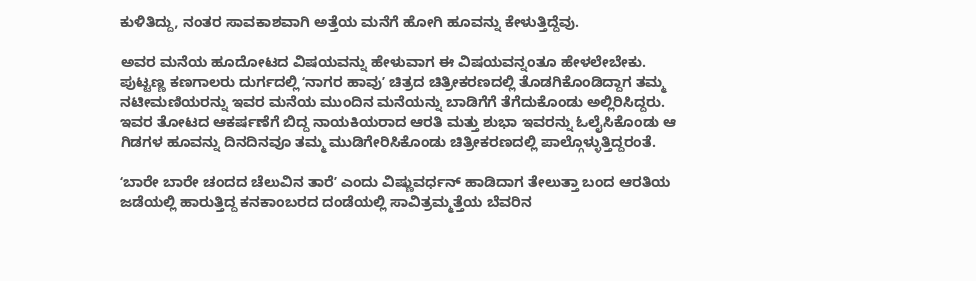ಕುಳಿತಿದ್ದು, ನಂತರ ಸಾವಕಾಶವಾಗಿ ಅತ್ತೆಯ ಮನೆಗೆ ಹೋಗಿ ಹೂವನ್ನು ಕೇಳುತ್ತಿದ್ದೆವು.

ಅವರ ಮನೆಯ ಹೂದೋಟದ ವಿಷಯವನ್ನು ಹೇಳುವಾಗ ಈ ವಿಷಯವನ್ನಂತೂ ಹೇಳಲೇಬೇಕು. ಪುಟ್ಟಣ್ಣ ಕಣಗಾಲರು ದುರ್ಗದಲ್ಲಿ ʻನಾಗರ ಹಾವುʼ ಚಿತ್ರದ ಚಿತ್ರೀಕರಣದಲ್ಲಿ ತೊಡಗಿಕೊಂಡಿದ್ದಾಗ ತಮ್ಮ ನಟೀಮಣಿಯರನ್ನು ಇವರ ಮನೆಯ ಮುಂದಿನ ಮನೆಯನ್ನು ಬಾಡಿಗೆಗೆ ತೆಗೆದುಕೊಂಡು ಅಲ್ಲಿರಿಸಿದ್ದರು. ಇವರ ತೋಟದ ಆಕರ್ಷಣೆಗೆ ಬಿದ್ದ ನಾಯಕಿಯರಾದ ಆರತಿ ಮತ್ತು ಶುಭಾ ಇವರನ್ನು ಓಲೈಸಿಕೊಂಡು ಆ ಗಿಡಗಳ ಹೂವನ್ನು ದಿನದಿನವೂ ತಮ್ಮ ಮುಡಿಗೇರಿಸಿಕೊಂಡು ಚಿತ್ರೀಕರಣದಲ್ಲಿ ಪಾಲ್ಗೊಳ್ಳುತ್ತಿದ್ದರಂತೆ.

ʻಬಾರೇ ಬಾರೇ ಚಂದದ ಚೆಲುವಿನ ತಾರೆʼ ಎಂದು ವಿಷ್ಣುವರ್ಧನ್‌ ಹಾಡಿದಾಗ ತೇಲುತ್ತಾ ಬಂದ ಆರತಿಯ ಜಡೆಯಲ್ಲಿ ಹಾರುತ್ತಿದ್ದ ಕನಕಾಂಬರದ ದಂಡೆಯಲ್ಲಿ ಸಾವಿತ್ರಮ್ಮತ್ತೆಯ ಬೆವರಿನ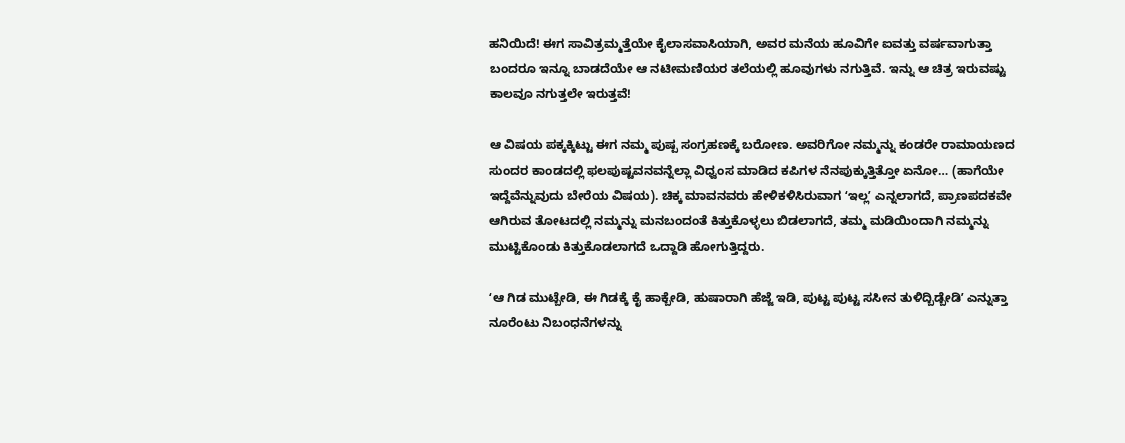ಹನಿಯಿದೆ! ಈಗ ಸಾವಿತ್ರಮ್ಮತ್ತೆಯೇ ಕೈಲಾಸವಾಸಿಯಾಗಿ, ಅವರ ಮನೆಯ ಹೂವಿಗೇ ಐವತ್ತು ವರ್ಷವಾಗುತ್ತಾ ಬಂದರೂ ಇನ್ನೂ ಬಾಡದೆಯೇ ಆ ನಟೀಮಣಿಯರ ತಲೆಯಲ್ಲಿ ಹೂವುಗಳು ನಗುತ್ತಿವೆ. ಇನ್ನು ಆ ಚಿತ್ರ ಇರುವಷ್ಟು ಕಾಲವೂ ನಗುತ್ತಲೇ ಇರುತ್ತವೆ!

ಆ ವಿಷಯ ಪಕ್ಕಕ್ಕಿಟ್ಟು ಈಗ ನಮ್ಮ ಪುಷ್ಪ ಸಂಗ್ರಹಣಕ್ಕೆ ಬರೋಣ. ಅವರಿಗೋ ನಮ್ಮನ್ನು ಕಂಡರೇ ರಾಮಾಯಣದ ಸುಂದರ ಕಾಂಡದಲ್ಲಿ ಫಲಪುಷ್ಟವನವನ್ನೆಲ್ಲಾ ವಿಧ್ವಂಸ ಮಾಡಿದ ಕಪಿಗಳ ನೆನಪುಕ್ಕುತ್ತಿತ್ತೋ ಏನೋ… (ಹಾಗೆಯೇ ಇದ್ದೆವೆನ್ನುವುದು ಬೇರೆಯ ವಿಷಯ). ಚಿಕ್ಕ ಮಾವನವರು ಹೇಳಿಕಳಿಸಿರುವಾಗ ʻಇಲ್ಲʼ ಎನ್ನಲಾಗದೆ, ಪ್ರಾಣಪದಕವೇ ಆಗಿರುವ ತೋಟದಲ್ಲಿ ನಮ್ಮನ್ನು ಮನಬಂದಂತೆ ಕಿತ್ತುಕೊಳ್ಳಲು ಬಿಡಲಾಗದೆ, ತಮ್ಮ ಮಡಿಯಿಂದಾಗಿ ನಮ್ಮನ್ನು ಮುಟ್ಟಿಕೊಂಡು ಕಿತ್ತುಕೊಡಲಾಗದೆ ಒದ್ದಾಡಿ ಹೋಗುತ್ತಿದ್ದರು.

ʻಆ ಗಿಡ ಮುಟ್ಬೇಡಿ, ಈ ಗಿಡಕ್ಕೆ ಕೈ ಹಾಕ್ಬೇಡಿ, ಹುಷಾರಾಗಿ ಹೆಜ್ಜೆ ಇಡಿ, ಪುಟ್ಟ ಪುಟ್ಟ ಸಸೀನ ತುಳಿದ್ಬಿಡ್ಬೇಡಿʼ ಎನ್ನುತ್ತಾ ನೂರೆಂಟು ನಿಬಂಧನೆಗಳನ್ನು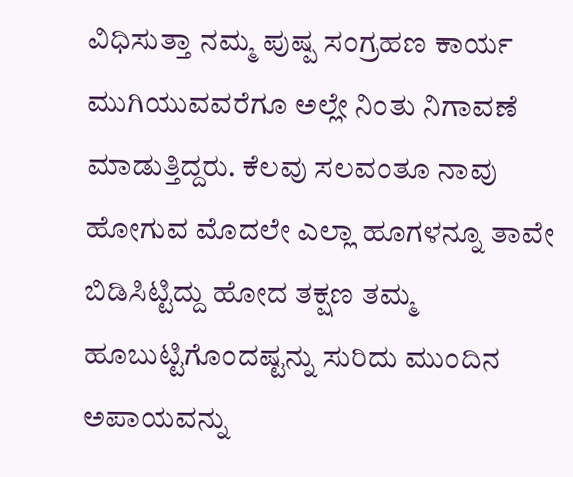ವಿಧಿಸುತ್ತಾ ನಮ್ಮ ಪುಷ್ಪ ಸಂಗ್ರಹಣ ಕಾರ್ಯ ಮುಗಿಯುವವರೆಗೂ ಅಲ್ಲೇ ನಿಂತು ನಿಗಾವಣೆ ಮಾಡುತ್ತಿದ್ದರು. ಕೆಲವು ಸಲವಂತೂ ನಾವು ಹೋಗುವ ಮೊದಲೇ ಎಲ್ಲಾ ಹೂಗಳನ್ನೂ ತಾವೇ ಬಿಡಿಸಿಟ್ಟಿದ್ದು ಹೋದ ತಕ್ಷಣ ತಮ್ಮ ಹೂಬುಟ್ಟಿಗೊಂದಷ್ಟನ್ನು ಸುರಿದು ಮುಂದಿನ ಅಪಾಯವನ್ನು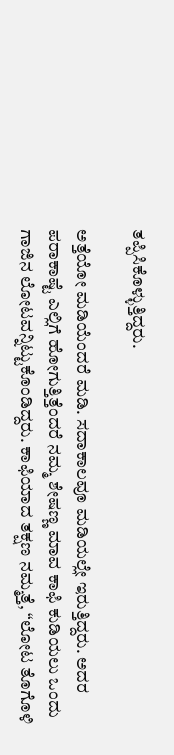ತಪ್ಪಿಸಿಕೊಳ್ಳುತ್ತಿದ್ದರು.

ಅತ್ತೆಯೋ ಮಡಿಯೆಂದರೆ ಮಡಿ. ಸದಾಕಾಲವೂ ಮಡಿಯಲ್ಲೇ ಇರುತ್ತಿದ್ದರು. ಅದರ ಪರಾಕಾಷ್ಟೆ ಎಲ್ಲಿಗೆ ಹೋಗುತ್ತಿತ್ತೆಂದರೆ ನಮ್ಮ ಶೇಷಣ್ಣ ಮಾವ ಕಾಫಿ ಕುಡಿಯಲು ಒಂದು ಗಾಜಿನ ಲೋಟವನ್ನಿಟ್ಟುಕೊಂಡಿದ್ದರು. ಕಾಫಿಯಾದ ತಕ್ಷಣ ನಮ್ಮತ್ತೆ, “ಲೋಟ ತೊಗೊಳಿ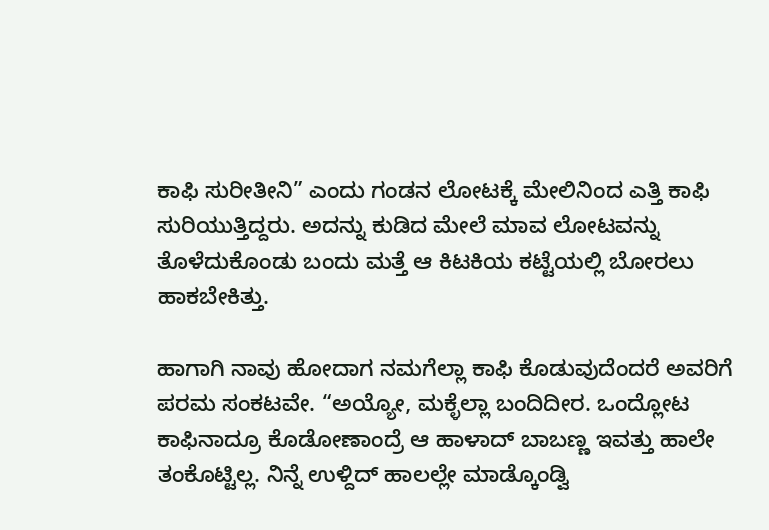ಕಾಫಿ ಸುರೀತೀನಿ” ಎಂದು ಗಂಡನ ಲೋಟಕ್ಕೆ ಮೇಲಿನಿಂದ ಎತ್ತಿ ಕಾಫಿ ಸುರಿಯುತ್ತಿದ್ದರು. ಅದನ್ನು ಕುಡಿದ ಮೇಲೆ ಮಾವ ಲೋಟವನ್ನು ತೊಳೆದುಕೊಂಡು ಬಂದು ಮತ್ತೆ ಆ ಕಿಟಕಿಯ ಕಟ್ಟೆಯಲ್ಲಿ ಬೋರಲು ಹಾಕಬೇಕಿತ್ತು.

ಹಾಗಾಗಿ ನಾವು ಹೋದಾಗ ನಮಗೆಲ್ಲಾ ಕಾಫಿ ಕೊಡುವುದೆಂದರೆ ಅವರಿಗೆ ಪರಮ ಸಂಕಟವೇ. “ಅಯ್ಯೋ, ಮಕ್ಳೆಲ್ಲಾ ಬಂದಿದೀರ. ಒಂದ್ಲೋಟ ಕಾಫಿನಾದ್ರೂ ಕೊಡೋಣಾಂದ್ರೆ ಆ ಹಾಳಾದ್‌ ಬಾಬಣ್ಣ ಇವತ್ತು ಹಾಲೇ ತಂಕೊಟ್ಟಿಲ್ಲ. ನಿನ್ನೆ ಉಳ್ದಿದ್‌ ಹಾಲಲ್ಲೇ ಮಾಡ್ಕೊಂಡ್ವಿ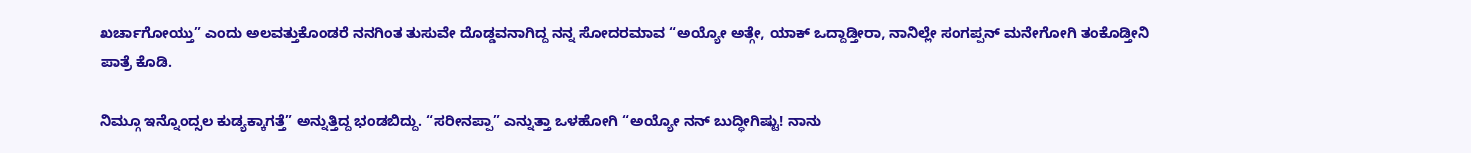ಖರ್ಚಾಗೋಯ್ತು” ಎಂದು ಅಲವತ್ತುಕೊಂಡರೆ ನನಗಿಂತ ತುಸುವೇ ದೊಡ್ಡವನಾಗಿದ್ದ ನನ್ನ ಸೋದರಮಾವ “ಅಯ್ಯೋ ಅತ್ಗೇ, ಯಾಕ್‌ ಒದ್ದಾಡ್ತೀರಾ, ನಾನಿಲ್ಲೇ ಸಂಗಪ್ಪನ್‌ ಮನೇಗೋಗಿ ತಂಕೊಡ್ತೀನಿ ಪಾತ್ರೆ ಕೊಡಿ.

ನಿಮ್ಗೂ ಇನ್ನೊಂದ್ಸಲ ಕುಡ್ಯಕ್ಕಾಗತ್ತೆ” ಅನ್ನುತ್ತಿದ್ದ ಭಂಡಬಿದ್ದು. “ಸರೀನಪ್ಪಾ” ಎನ್ನುತ್ತಾ ಒಳಹೋಗಿ “ಅಯ್ಯೋ ನನ್‌ ಬುದ್ಧೀಗಿಷ್ಟು! ನಾನು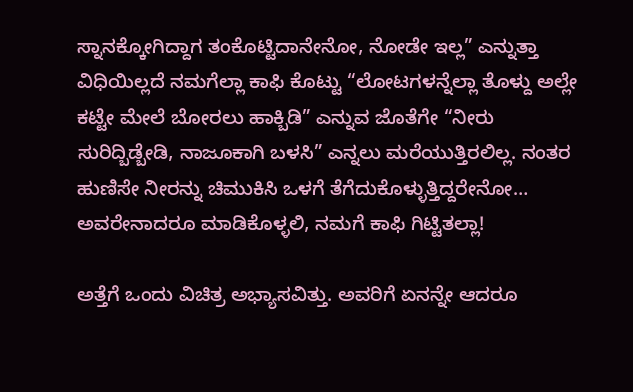ಸ್ನಾನಕ್ಕೋಗಿದ್ದಾಗ ತಂಕೊಟ್ಟಿದಾನೇನೋ, ನೋಡೇ ಇಲ್ಲ” ಎನ್ನುತ್ತಾ ವಿಧಿಯಿಲ್ಲದೆ ನಮಗೆಲ್ಲಾ ಕಾಫಿ ಕೊಟ್ಟು “ಲೋಟಗಳನ್ನೆಲ್ಲಾ ತೊಳ್ದು ಅಲ್ಲೇ ಕಟ್ಟೇ ಮೇಲೆ ಬೋರಲು ಹಾಕ್ಬಿಡಿ” ಎನ್ನುವ ಜೊತೆಗೇ “ನೀರು ಸುರಿದ್ಬಿಡ್ಬೇಡಿ, ನಾಜೂಕಾಗಿ ಬಳಸಿ” ಎನ್ನಲು ಮರೆಯುತ್ತಿರಲಿಲ್ಲ. ನಂತರ ಹುಣಿಸೇ ನೀರನ್ನು ಚಿಮುಕಿಸಿ ಒಳಗೆ ತೆಗೆದುಕೊಳ್ಳುತ್ತಿದ್ದರೇನೋ… ಅವರೇನಾದರೂ ಮಾಡಿಕೊಳ್ಳಲಿ, ನಮಗೆ ಕಾಫಿ ಗಿಟ್ಟಿತಲ್ಲಾ!

ಅತ್ತೆಗೆ ಒಂದು ವಿಚಿತ್ರ ಅಭ್ಯಾಸವಿತ್ತು. ಅವರಿಗೆ ಏನನ್ನೇ ಆದರೂ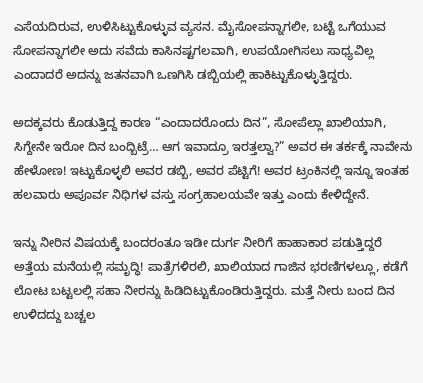ಎಸೆಯದಿರುವ, ಉಳಿಸಿಟ್ಟುಕೊಳ್ಳುವ ವ್ಯಸನ. ಮೈಸೋಪನ್ನಾಗಲೀ, ಬಟ್ಟೆ ಒಗೆಯುವ ಸೋಪನ್ನಾಗಲೀ ಅದು ಸವೆದು ಕಾಸಿನಷ್ಟಗಲವಾಗಿ, ಉಪಯೋಗಿಸಲು ಸಾಧ್ಯವಿಲ್ಲ ಎಂದಾದರೆ ಅದನ್ನು ಜತನವಾಗಿ ಒಣಗಿಸಿ ಡಬ್ಬಿಯಲ್ಲಿ ಹಾಕಿಟ್ಟುಕೊಳ್ಳುತ್ತಿದ್ದರು.

ಅದಕ್ಕವರು ಕೊಡುತ್ತಿದ್ದ ಕಾರಣ “ಎಂದಾದರೊಂದು ದಿನ”, ಸೋಪೆಲ್ಲಾ ಖಾಲಿಯಾಗಿ, ಸಿಗ್ದೇನೇ ಇರೋ ದಿನ ಬಂದ್ಬಿಟ್ರೆ… ಆಗ ಇವಾದ್ರೂ ಇರತ್ತಲ್ವಾ?” ಅವರ ಈ ತರ್ಕಕ್ಕೆ ನಾವೇನು ಹೇಳೋಣ! ಇಟ್ಟುಕೊಳ್ಳಲಿ ಅವರ ಡಬ್ಬಿ, ಅವರ ಪೆಟ್ಟಿಗೆ! ಅವರ ಟ್ರಂಕಿನಲ್ಲಿ ಇನ್ನೂ ಇಂತಹ ಹಲವಾರು ಅಪೂರ್ವ ನಿಧಿಗಳ ವಸ್ತು ಸಂಗ್ರಹಾಲಯವೇ ಇತ್ತು ಎಂದು ಕೇಳಿದ್ದೇನೆ.

ಇನ್ನು ನೀರಿನ ವಿಷಯಕ್ಕೆ ಬಂದರಂತೂ ಇಡೀ ದುರ್ಗ ನೀರಿಗೆ ಹಾಹಾಕಾರ ಪಡುತ್ತಿದ್ದರೆ ಅತ್ತೆಯ ಮನೆಯಲ್ಲಿ ಸಮೃದ್ಧಿ! ಪಾತ್ರೆಗಳಿರಲಿ, ಖಾಲಿಯಾದ ಗಾಜಿನ ಭರಣಿಗಳಲ್ಲೂ, ಕಡೆಗೆ ಲೋಟ ಬಟ್ಟಲಲ್ಲಿ ಸಹಾ ನೀರನ್ನು ಹಿಡಿದಿಟ್ಟುಕೊಂಡಿರುತ್ತಿದ್ದರು. ಮತ್ತೆ ನೀರು ಬಂದ ದಿನ ಉಳಿದದ್ದು ಬಚ್ಚಲ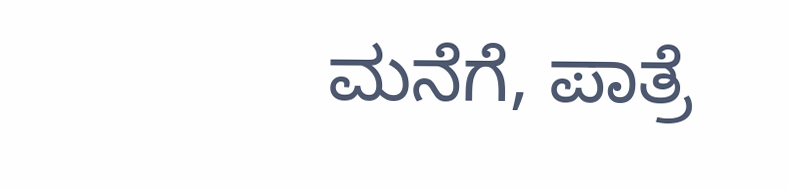ಮನೆಗೆ, ಪಾತ್ರೆ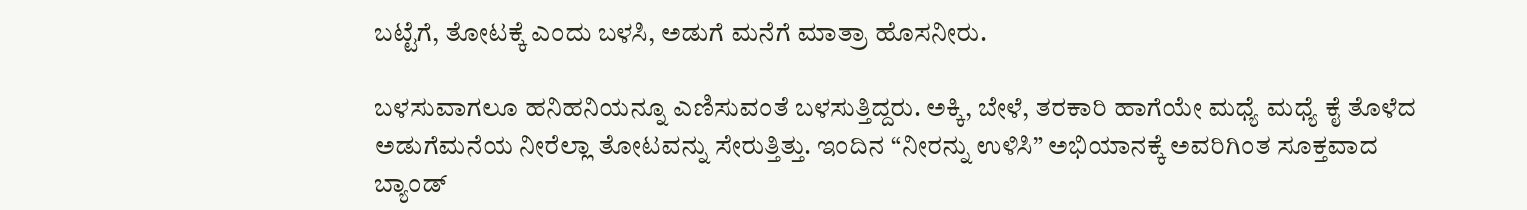ಬಟ್ಟೆಗೆ, ತೋಟಕ್ಕೆ ಎಂದು ಬಳಸಿ, ಅಡುಗೆ ಮನೆಗೆ ಮಾತ್ರಾ ಹೊಸನೀರು.

ಬಳಸುವಾಗಲೂ ಹನಿಹನಿಯನ್ನೂ ಎಣಿಸುವಂತೆ ಬಳಸುತ್ತಿದ್ದರು. ಅಕ್ಕಿ, ಬೇಳೆ, ತರಕಾರಿ ಹಾಗೆಯೇ ಮಧ್ಯೆ ಮಧ್ಯೆ ಕೈ ತೊಳೆದ ಅಡುಗೆಮನೆಯ ನೀರೆಲ್ಲಾ ತೋಟವನ್ನು ಸೇರುತ್ತಿತ್ತು. ಇಂದಿನ “ನೀರನ್ನು ಉಳಿಸಿ” ಅಭಿಯಾನಕ್ಕೆ ಅವರಿಗಿಂತ ಸೂಕ್ತವಾದ ಬ್ಯಾಂಡ್‌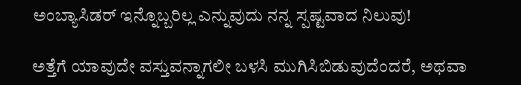ಅಂಬ್ಯಾಸಿಡರ್‌ ಇನ್ನೊಬ್ಬರಿಲ್ಲ ಎನ್ನುವುದು ನನ್ನ ಸ್ಪಷ್ಟವಾದ ನಿಲುವು!

ಅತ್ತೆಗೆ ಯಾವುದೇ ವಸ್ತುವನ್ನಾಗಲೀ ಬಳಸಿ ಮುಗಿಸಿಬಿಡುವುದೆಂದರೆ, ಅಥವಾ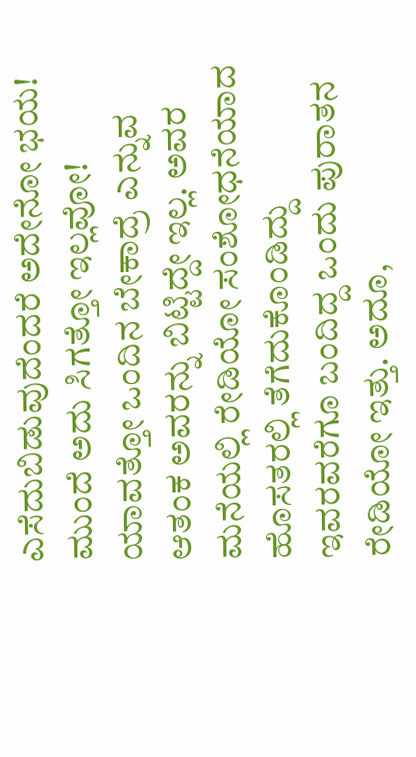ಎಸೆದುಬಿಡುವುದೆಂದರೆ ಅದೇನೋ ಭಯ! ಮುಂದೆ ಅದು ಸಿಗತ್ತೋ ಇಲ್ಲವೋ! ಯಾವತ್ತೋ ಒಂದಿನ ಬೇಕಾದ್ರೆ ಎನ್ನುವ ಆತಂಕ ಅವರನ್ನು ಬಿಟ್ಟಿದ್ದೇ ಇಲ್ಲ. ಅವರ ಮನೆಯಲ್ಲಿ ರೇಡಿಯೋ ಸಂಶೋಧನೆಯಾದ ಹೊಸತರಲ್ಲಿ ತೆಗೆದುಕೊಂಡಿದ್ದು ಇವರವರೆಗೂ ಬಂದಿದ್ದ ಒಂದು ಪುರಾತನ ರೇಡಿಯೋ ಇತ್ತು. ಅದೂ,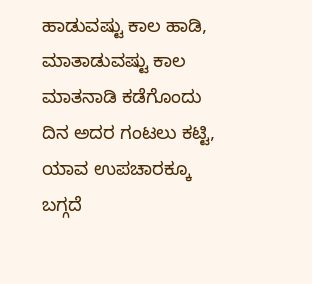ಹಾಡುವಷ್ಟು ಕಾಲ ಹಾಡಿ, ಮಾತಾಡುವಷ್ಟು ಕಾಲ ಮಾತನಾಡಿ ಕಡೆಗೊಂದು ದಿನ ಅದರ ಗಂಟಲು ಕಟ್ಟಿ, ಯಾವ ಉಪಚಾರಕ್ಕೂ ಬಗ್ಗದೆ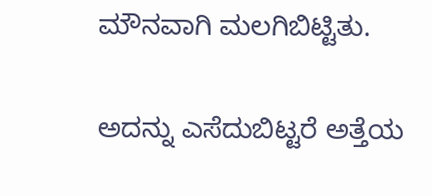ಮೌನವಾಗಿ ಮಲಗಿಬಿಟ್ಟಿತು.

ಅದನ್ನು ಎಸೆದುಬಿಟ್ಟರೆ ಅತ್ತೆಯ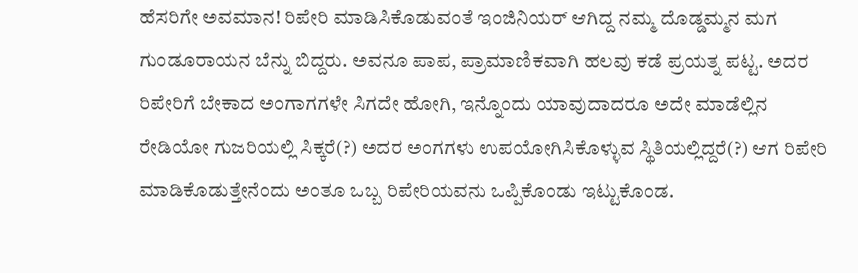ಹೆಸರಿಗೇ ಅವಮಾನ! ರಿಪೇರಿ ಮಾಡಿಸಿಕೊಡುವಂತೆ ಇಂಜಿನಿಯರ್‌ ಆಗಿದ್ದ ನಮ್ಮ ದೊಡ್ಡಮ್ಮನ ಮಗ ಗುಂಡೂರಾಯನ ಬೆನ್ನು ಬಿದ್ದರು. ಅವನೂ ಪಾಪ, ಪ್ರಾಮಾಣಿಕವಾಗಿ ಹಲವು ಕಡೆ ಪ್ರಯತ್ನ ಪಟ್ಟ. ಅದರ ರಿಪೇರಿಗೆ ಬೇಕಾದ ಅಂಗಾಗಗಳೇ ಸಿಗದೇ ಹೋಗಿ, ಇನ್ನೊಂದು ಯಾವುದಾದರೂ ಅದೇ ಮಾಡೆಲ್ಲಿನ ರೇಡಿಯೋ ಗುಜರಿಯಲ್ಲಿ ಸಿಕ್ಕರೆ(?) ಅದರ ಅಂಗಗಳು ಉಪಯೋಗಿಸಿಕೊಳ್ಳುವ ಸ್ಥಿತಿಯಲ್ಲಿದ್ದರೆ(?) ಆಗ ರಿಪೇರಿ ಮಾಡಿಕೊಡುತ್ತೇನೆಂದು ಅಂತೂ ಒಬ್ಬ ರಿಪೇರಿಯವನು ಒಪ್ಪಿಕೊಂಡು ಇಟ್ಟುಕೊಂಡ.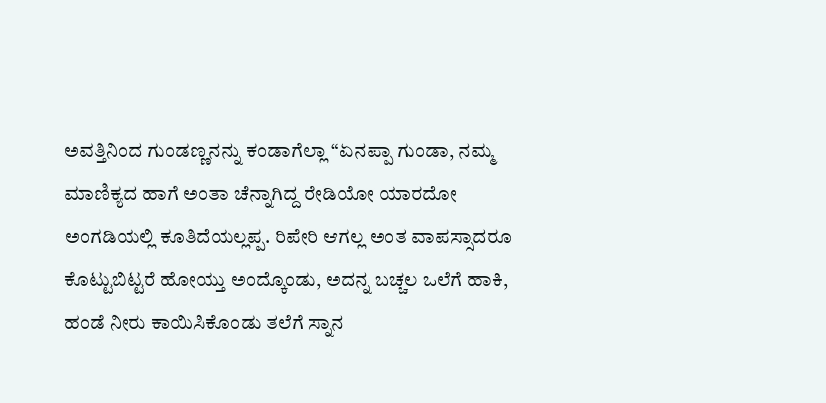ಅವತ್ತಿನಿಂದ ಗುಂಡಣ್ಣನನ್ನು ಕಂಡಾಗೆಲ್ಲಾ “ಏನಪ್ಪಾ ಗುಂಡಾ, ನಮ್ಮ ಮಾಣಿಕ್ಯದ ಹಾಗೆ ಅಂತಾ ಚೆನ್ನಾಗಿದ್ದ ರೇಡಿಯೋ ಯಾರದೋ ಅಂಗಡಿಯಲ್ಲಿ ಕೂತಿದೆಯಲ್ಲಪ್ಪ. ರಿಪೇರಿ ಆಗಲ್ಲ ಅಂತ ವಾಪಸ್ಸಾದರೂ ಕೊಟ್ಟುಬಿಟ್ಟರೆ ಹೋಯ್ತು ಅಂದ್ಕೊಂಡು, ಅದನ್ನ ಬಚ್ಚಲ ಒಲೆಗೆ ಹಾಕಿ, ಹಂಡೆ ನೀರು ಕಾಯಿಸಿಕೊಂಡು ತಲೆಗೆ ಸ್ನಾನ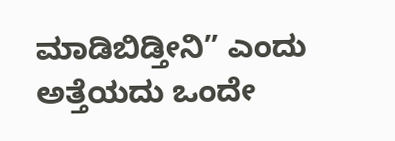ಮಾಡಿಬಿಡ್ತೀನಿ” ಎಂದು ಅತ್ತೆಯದು ಒಂದೇ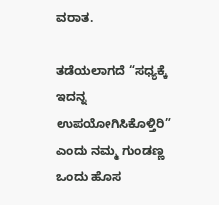ವರಾತ.

ತಡೆಯಲಾಗದೆ “ಸಧ್ಯಕ್ಕೆ ಇದನ್ನ ಉಪಯೋಗಿಸಿಕೊಳ್ತಿರಿ” ಎಂದು ನಮ್ಮ ಗುಂಡಣ್ಣ ಒಂದು ಹೊಸ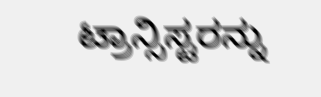ಟ್ರಾನ್ಸಿಸ್ಟರನ್ನು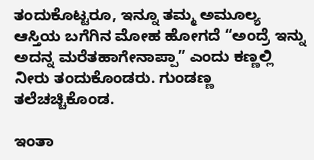ತಂದುಕೊಟ್ಟರೂ, ಇನ್ನೂ ತಮ್ಮ ಅಮೂಲ್ಯ ಆಸ್ತಿಯ ಬಗೆಗಿನ ಮೋಹ ಹೋಗದೆ “ಅಂದ್ರೆ ಇನ್ನು ಅದನ್ನ ಮರೆತಹಾಗೇನಾಪ್ಪಾ” ಎಂದು ಕಣ್ಣಲ್ಲಿ ನೀರು ತಂದುಕೊಂಡರು. ಗುಂಡಣ್ಣ ತಲೆಚಚ್ಚಿಕೊಂಡ.

ಇಂತಾ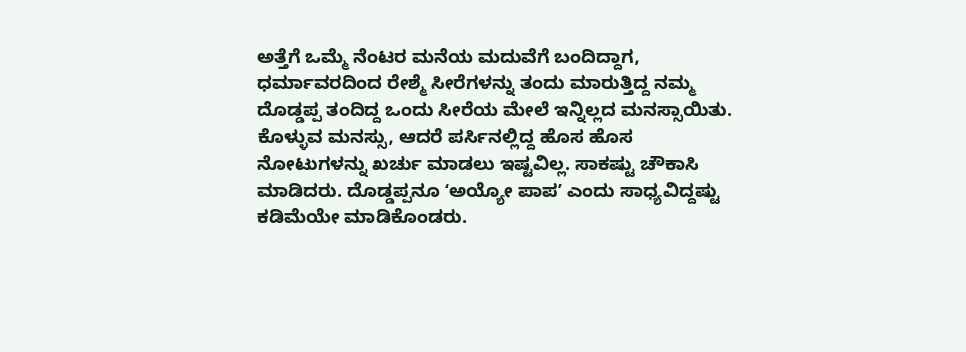ಅತ್ತೆಗೆ ಒಮ್ಮೆ ನೆಂಟರ ಮನೆಯ ಮದುವೆಗೆ ಬಂದಿದ್ದಾಗ, ಧರ್ಮಾವರದಿಂದ ರೇಶ್ಮೆ ಸೀರೆಗಳನ್ನು ತಂದು ಮಾರುತ್ತಿದ್ದ ನಮ್ಮ ದೊಡ್ಡಪ್ಪ ತಂದಿದ್ದ ಒಂದು ಸೀರೆಯ ಮೇಲೆ ಇನ್ನಿಲ್ಲದ ಮನಸ್ಸಾಯಿತು. ಕೊಳ್ಳುವ ಮನಸ್ಸು, ಆದರೆ ಪರ್ಸಿನಲ್ಲಿದ್ದ ಹೊಸ ಹೊಸ ನೋಟುಗಳನ್ನು ಖರ್ಚು ಮಾಡಲು ಇಷ್ಟವಿಲ್ಲ. ಸಾಕಷ್ಟು ಚೌಕಾಸಿ ಮಾಡಿದರು. ದೊಡ್ಡಪ್ಪನೂ ʻಅಯ್ಯೋ ಪಾಪʼ ಎಂದು ಸಾಧ್ಯವಿದ್ದಷ್ಟು ಕಡಿಮೆಯೇ ಮಾಡಿಕೊಂಡರು.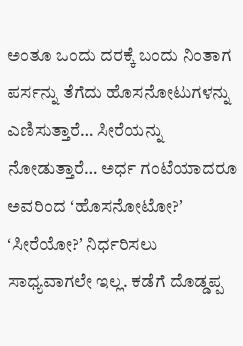ಅಂತೂ ಒಂದು ದರಕ್ಕೆ ಬಂದು ನಿಂತಾಗ ಪರ್ಸನ್ನು ತೆಗೆದು ಹೊಸನೋಟುಗಳನ್ನು ಎಣಿಸುತ್ತಾರೆ… ಸೀರೆಯನ್ನು ನೋಡುತ್ತಾರೆ… ಅರ್ಧ ಗಂಟೆಯಾದರೂ ಅವರಿಂದ ʻಹೊಸನೋಟೋ?ʼ ʻಸೀರೆಯೋ?ʼ ನಿರ್ಧರಿಸಲು ಸಾಧ್ಯವಾಗಲೇ ಇಲ್ಲ. ಕಡೆಗೆ ದೊಡ್ಡಪ್ಪ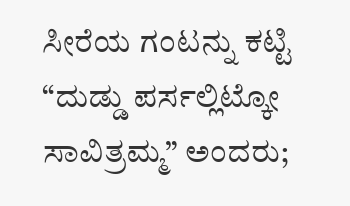ಸೀರೆಯ ಗಂಟನ್ನು ಕಟ್ಟಿ “ದುಡ್ಡು ಪರ್ಸಲ್ಲಿಟ್ಕೋ ಸಾವಿತ್ರಮ್ಮ” ಅಂದರು;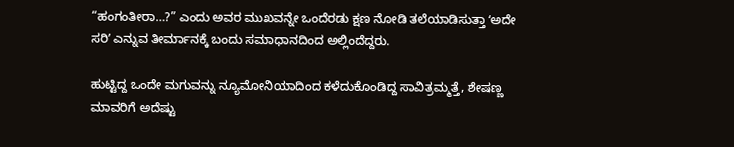“ಹಂಗಂತೀರಾ…?” ಎಂದು ಅವರ ಮುಖವನ್ನೇ ಒಂದೆರಡು ಕ್ಷಣ ನೋಡಿ ತಲೆಯಾಡಿಸುತ್ತಾ ʻಅದೇ ಸರಿʼ ಎನ್ನುವ ತೀರ್ಮಾನಕ್ಕೆ ಬಂದು ಸಮಾಧಾನದಿಂದ ಅಲ್ಲಿಂದೆದ್ದರು.

ಹುಟ್ಟಿದ್ದ ಒಂದೇ ಮಗುವನ್ನು ನ್ಯೂಮೋನಿಯಾದಿಂದ ಕಳೆದುಕೊಂಡಿದ್ದ ಸಾವಿತ್ರಮ್ಮತ್ತೆ, ಶೇಷಣ್ಣ ಮಾವರಿಗೆ ಅದೆಷ್ಟು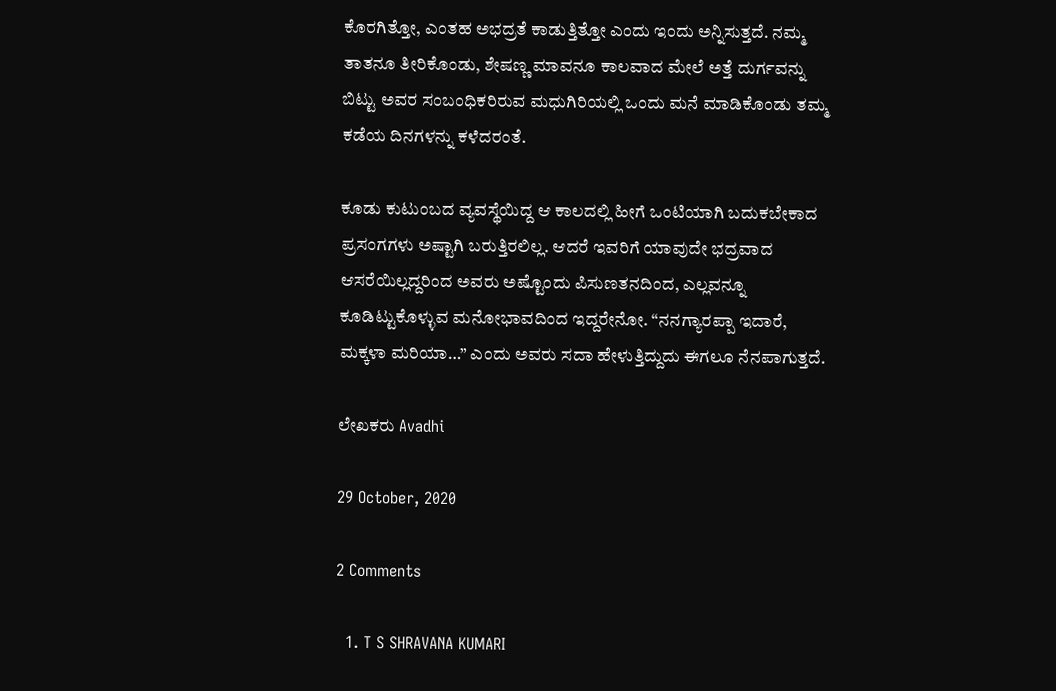ಕೊರಗಿತ್ತೋ, ಎಂತಹ ಅಭದ್ರತೆ ಕಾಡುತ್ತಿತ್ತೋ ಎಂದು ಇಂದು ಅನ್ನಿಸುತ್ತದೆ. ನಮ್ಮ ತಾತನೂ ತೀರಿಕೊಂಡು, ಶೇಷಣ್ಣ ಮಾವನೂ ಕಾಲವಾದ ಮೇಲೆ ಅತ್ತೆ ದುರ್ಗವನ್ನು ಬಿಟ್ಟು ಅವರ ಸಂಬಂಧಿಕರಿರುವ ಮಧುಗಿರಿಯಲ್ಲಿ ಒಂದು ಮನೆ ಮಾಡಿಕೊಂಡು ತಮ್ಮ ಕಡೆಯ ದಿನಗಳನ್ನು ಕಳೆದರಂತೆ.

ಕೂಡು ಕುಟುಂಬದ ವ್ಯವಸ್ಥೆಯಿದ್ದ ಆ ಕಾಲದಲ್ಲಿ ಹೀಗೆ ಒಂಟಿಯಾಗಿ ಬದುಕಬೇಕಾದ ಪ್ರಸಂಗಗಳು ಅಷ್ಟಾಗಿ ಬರುತ್ತಿರಲಿಲ್ಲ. ಆದರೆ ಇವರಿಗೆ ಯಾವುದೇ ಭದ್ರವಾದ ಆಸರೆಯಿಲ್ಲದ್ದರಿಂದ ಅವರು ಅಷ್ಟೊಂದು ಪಿಸುಣತನದಿಂದ, ಎಲ್ಲವನ್ನೂ ಕೂಡಿಟ್ಟುಕೊಳ್ಳುವ ಮನೋಭಾವದಿಂದ ಇದ್ದರೇನೋ. “ನನಗ್ಯಾರಪ್ಪಾ ಇದಾರೆ, ಮಕ್ಕಳಾ ಮರಿಯಾ…” ಎಂದು ಅವರು ಸದಾ ಹೇಳುತ್ತಿದ್ದುದು ಈಗಲೂ ನೆನಪಾಗುತ್ತದೆ.

ಲೇಖಕರು Avadhi

29 October, 2020

2 Comments

  1. T S SHRAVANA KUMARI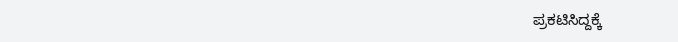ಪ್ರಕಟಿಸಿದ್ದಕ್ಕೆ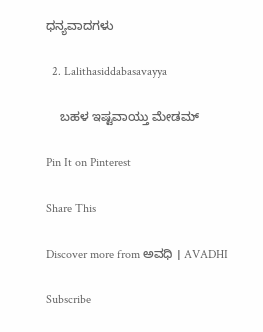ಧನ್ಯವಾದಗಳು

  2. Lalithasiddabasavayya

    ಬಹಳ ಇಷ್ಟವಾಯ್ತು ಮೇಡಮ್

Pin It on Pinterest

Share This

Discover more from ಅವಧಿ । AVADHI

Subscribe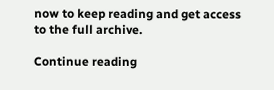now to keep reading and get access to the full archive.

Continue reading